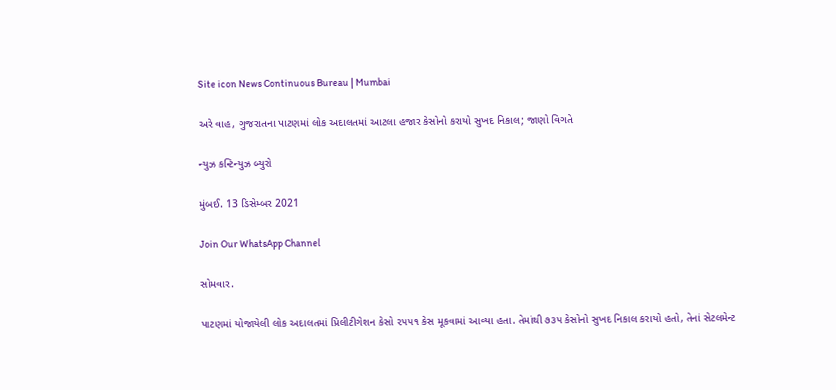Site icon News Continuous Bureau | Mumbai

અરે વાહ, ગુજરાતના પાટણમાં લોક અદાલતમાં આટલા હજાર કેસોનો કરાયો સુખદ નિકાલ; જાણો વિગતે

ન્યુઝ કન્ટિન્યુઝ બ્યુરો

મુંબઈ. 13 ડિસેમ્બર 2021

Join Our WhatsApp Channel

સોમવાર.

પાટણમાં યોજાયેલી લોક અદાલતમાં પ્રિલીટીગેશન કેસો ૨૫૫૧ કેસ મૂકવામાં આવ્યા હતા. તેમાંથી ૭૩૫ કેસોનો સુખદ નિકાલ કરાયો હતો, તેનાં સેટલમેન્ટ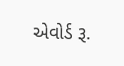એવોર્ડ રૂ.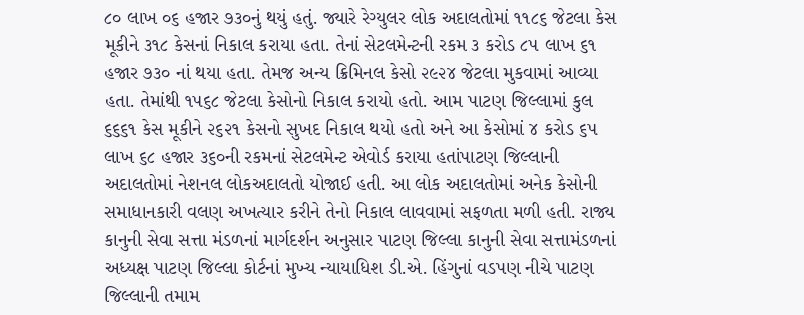૮૦ લાખ ૦૬ હજાર ૭૩૦નું થયું હતું. જ્યારે રેગ્યુલર લોક અદાલતોમાં ૧૧૮૬ જેટલા કેસ મૂકીને ૩૧૮ કેસનાં નિકાલ કરાયા હતા. તેનાં સેટલમેન્ટની રકમ ૩ કરોડ ૮૫ લાખ ૬૧ હજાર ૭૩૦ નાં થયા હતા. તેમજ અન્ય ક્રિમિનલ કેસો ૨૯૨૪ જેટલા મુકવામાં આવ્યા હતા. તેમાંથી ૧૫૬૮ જેટલા કેસોનો નિકાલ કરાયો હતો. આમ પાટણ જિલ્લામાં કુલ ૬૬૬૧ કેસ મૂકીને ૨૬૨૧ કેસનો સુખદ નિકાલ થયો હતો અને આ કેસોમાં ૪ કરોડ ૬૫ લાખ ૬૮ હજાર ૩૬૦ની રકમનાં સેટલમેન્ટ એવોર્ડ કરાયા હતાંપાટણ જિલ્લાની અદાલતોમાં નેશનલ લોકઅદાલતો યોજાઈ હતી. આ લોક અદાલતોમાં અનેક કેસોની સમાધાનકારી વલણ અખત્યાર કરીને તેનો નિકાલ લાવવામાં સફળતા મળી હતી. રાજ્ય કાનુની સેવા સત્તા મંડળનાં માર્ગદર્શન અનુસાર પાટણ જિલ્લા કાનુની સેવા સત્તામંડળનાં અધ્યક્ષ પાટણ જિલ્લા કોર્ટનાં મુખ્ય ન્યાયાધિશ ડી.એ. હિંગુનાં વડપણ નીચે પાટણ જિલ્લાની તમામ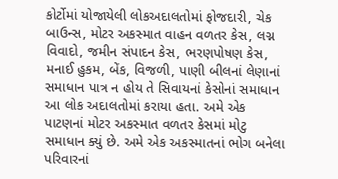કોર્ટોમાં યોજાયેલી લોકઅદાલતોમાં ફોજદારી, ચેક બાઉન્સ, મોટર અકસ્માત વાહન વળતર કેસ, લગ્ન વિવાદો, જમીન સંપાદન કેસ, ભરણપોષણ કેસ, મનાઈ હુકમ, બેંક, વિજળી, પાણી બીલનાં લેણાનાં સમાધાન પાત્ર ન હોય તે સિવાયનાં કેસોનાં સમાધાન આ લોક અદાલતોમાં કરાયા હતા. અમે એક પાટણનાં મોટર અકસ્માત વળતર કેસમાં મોટુ સમાધાન ક્યું છે. અમે એક અકસ્માતનાં ભોગ બનેલા પરિવારનાં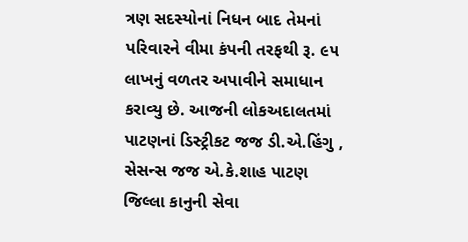ત્રણ સદસ્યોનાં નિધન બાદ તેમનાં પરિવારને વીમા કંપની તરફથી રૂ. ૯૫ લાખનું વળતર અપાવીને સમાધાન કરાવ્યુ છે. આજની લોકઅદાલતમાં પાટણનાં ડિસ્ટ્રીકટ જજ ડી.એ.હિંગુ , સેસન્સ જજ એ.કે.શાહ પાટણ જિલ્લા કાનુની સેવા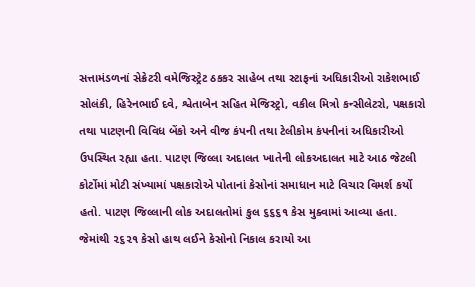સત્તામંડળનાં સેક્રેટરી વમેજિસ્ટ્રેટ ઠકકર સાહેબ તથા સ્ટાફનાં અધિકારીઓ રાકેશભાઈ સોલંકી, હિરેનભાઈ દવે, શ્વેતાબેન સહિત મેજિસ્ટ્રો, વકીલ મિત્રો કન્સીલેટરો, પક્ષકારો તથા પાટણની વિવિધ બેંકો અને વીજ કંપની તથા ટેલીકોમ કંપનીનાં અધિકારીઓ ઉપસ્થિત રહ્યા હતા. પાટણ જિલ્લા અદાલત ખાતેની લોકઅદાલત માટે આઠ જેટલી કોર્ટોમાં મોટી સંખ્યામાં પક્ષકારોએ પોતાનાં કેસોનાં સમાધાન માટે વિચાર વિમર્શ કર્યો હતો. પાટણ જિલ્લાની લોક અદાલતોમાં કુલ ૬૬૬૧ કેસ મુક્વામાં આવ્યા હતા. જેમાંથી ૨૬૨૧ કેસો હાથ લઈને કેસોનો નિકાલ કરાયો આ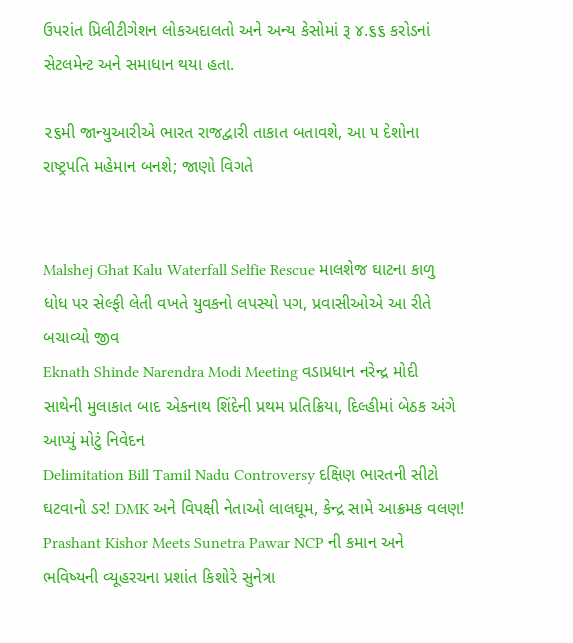ઉપરાંત પ્રિલીટીગેશન લોકઅદાલતો અને અન્ય કેસોમાં રૂ ૪.૬૬ કરોડનાં સેટલમેન્ટ અને સમાધાન થયા હતા.

૨૬મી જાન્યુઆરીએ ભારત રાજદ્વારી તાકાત બતાવશે, આ ૫ દેશોના રાષ્ટ્રપતિ મહેમાન બનશે; જાણો વિગતે


Malshej Ghat Kalu Waterfall Selfie Rescue માલશેજ ઘાટના કાળુ ધોધ પર સેલ્ફી લેતી વખતે યુવકનો લપસ્યો પગ, પ્રવાસીઓએ આ રીતે બચાવ્યો જીવ
Eknath Shinde Narendra Modi Meeting વડાપ્રધાન નરેન્દ્ર મોદી સાથેની મુલાકાત બાદ એકનાથ શિંદેની પ્રથમ પ્રતિક્રિયા, દિલ્હીમાં બેઠક અંગે આપ્યું મોટું નિવેદન
Delimitation Bill Tamil Nadu Controversy દક્ષિણ ભારતની સીટો ઘટવાનો ડર! DMK અને વિપક્ષી નેતાઓ લાલઘૂમ, કેન્દ્ર સામે આક્રમક વલણ!
Prashant Kishor Meets Sunetra Pawar NCP ની કમાન અને ભવિષ્યની વ્યૂહરચના પ્રશાંત કિશોરે સુનેત્રા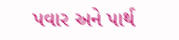પવાર અને પાર્થ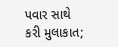પવાર સાથે કરી મુલાકાત;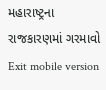મહારાષ્ટ્રના રાજકારણમાં ગરમાવો
Exit mobile version